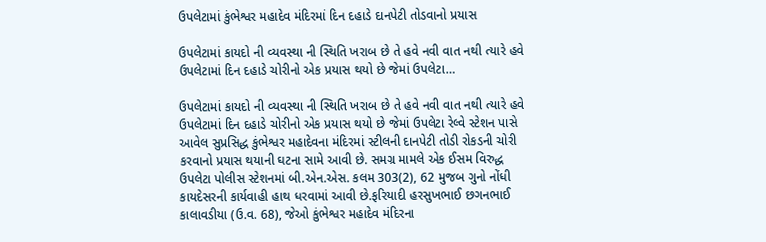ઉપલેટામાં કુંભેશ્વર મહાદેવ મંદિરમાં દિન દહાડે દાનપેટી તોડવાનો પ્રયાસ

ઉપલેટામાં કાયદો ની વ્યવસ્થા ની સ્થિતિ ખરાબ છે તે હવે નવી વાત નથી ત્યારે હવે ઉપલેટામાં દિન દહાડે ચોરીનો એક પ્રયાસ થયો છે જેમાં ઉપલેટા…

ઉપલેટામાં કાયદો ની વ્યવસ્થા ની સ્થિતિ ખરાબ છે તે હવે નવી વાત નથી ત્યારે હવે ઉપલેટામાં દિન દહાડે ચોરીનો એક પ્રયાસ થયો છે જેમાં ઉપલેટા રેલ્વે સ્ટેશન પાસે આવેલ સુપ્રસિદ્ધ કુંભેશ્વર મહાદેવના મંદિરમાં સ્ટીલની દાનપેટી તોડી રોકડની ચોરી કરવાનો પ્રયાસ થયાની ઘટના સામે આવી છે. સમગ્ર મામલે એક ઈસમ વિરુદ્ધ ઉપલેટા પોલીસ સ્ટેશનમાં બી.એન.એસ. કલમ 303(2), 62 મુજબ ગુનો નોંધી કાયદેસરની કાર્યવાહી હાથ ધરવામાં આવી છે.ફરિયાદી હરસુખભાઈ છગનભાઈ કાલાવડીયા (ઉ.વ. 68), જેઓ કુંભેશ્વર મહાદેવ મંદિરના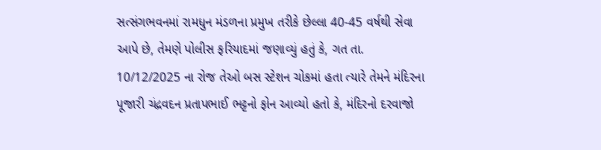સત્સંગભવનમાં રામધુન મંડળના પ્રમુખ તરીકે છેલ્લા 40-45 વર્ષથી સેવા આપે છે, તેમણે પોલીસ ફરિયાદમાં જણાવ્યું હતું કે, ગત તા. 10/12/2025 ના રોજ તેઓ બસ સ્ટેશન ચોકમાં હતા ત્યારે તેમને મંદિરના પૂજારી ચંદ્રવદન પ્રતાપભાઈ ભટ્ટનો ફોન આવ્યો હતો કે, મંદિરનો દરવાજો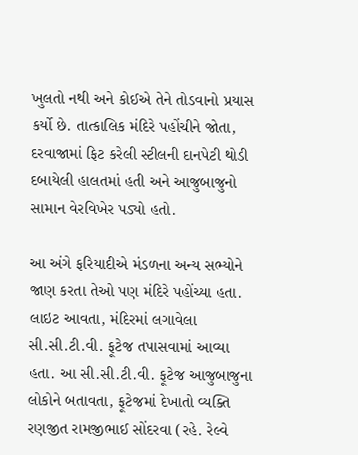ખુલતો નથી અને કોઈએ તેને તોડવાનો પ્રયાસ કર્યો છે. તાત્કાલિક મંદિરે પહોંચીને જોતા, દરવાજામાં ફિટ કરેલી સ્ટીલની દાનપેટી થોડી દબાયેલી હાલતમાં હતી અને આજુબાજુનો સામાન વેરવિખેર પડ્યો હતો.

આ અંગે ફરિયાદીએ મંડળના અન્ય સભ્યોને જાણ કરતા તેઓ પણ મંદિરે પહોંચ્યા હતા. લાઇટ આવતા, મંદિરમાં લગાવેલા સી.સી.ટી.વી. ફૂટેજ તપાસવામાં આવ્યા હતા. આ સી.સી.ટી.વી. ફૂટેજ આજુબાજુના લોકોને બતાવતા, ફૂટેજમાં દેખાતો વ્યક્તિ રણજીત રામજીભાઈ સોંદરવા (રહે. રેલ્વે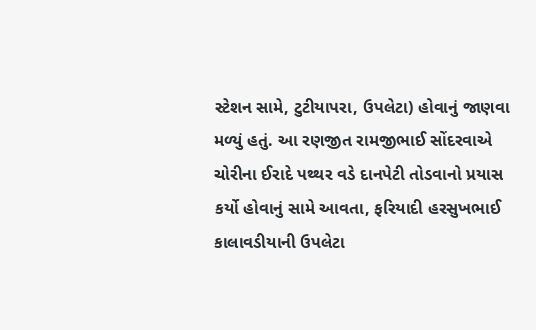સ્ટેશન સામે, ટુટીયાપરા, ઉપલેટા) હોવાનું જાણવા મળ્યું હતું. આ રણજીત રામજીભાઈ સોંદરવાએ ચોરીના ઈરાદે પથ્થર વડે દાનપેટી તોડવાનો પ્રયાસ કર્યો હોવાનું સામે આવતા, ફરિયાદી હરસુખભાઈ કાલાવડીયાની ઉપલેટા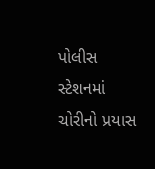પોલીસ સ્ટેશનમાં ચોરીનો પ્રયાસ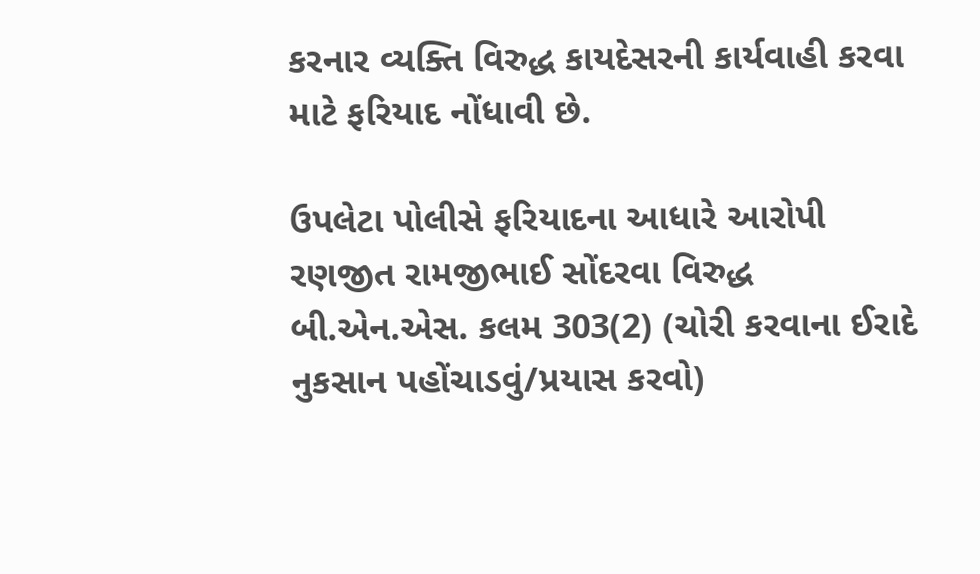કરનાર વ્યક્તિ વિરુદ્ધ કાયદેસરની કાર્યવાહી કરવા માટે ફરિયાદ નોંધાવી છે.

ઉપલેટા પોલીસે ફરિયાદના આધારે આરોપી રણજીત રામજીભાઈ સોંદરવા વિરુદ્ધ બી.એન.એસ. કલમ 303(2) (ચોરી કરવાના ઈરાદે નુકસાન પહોંચાડવું/પ્રયાસ કરવો)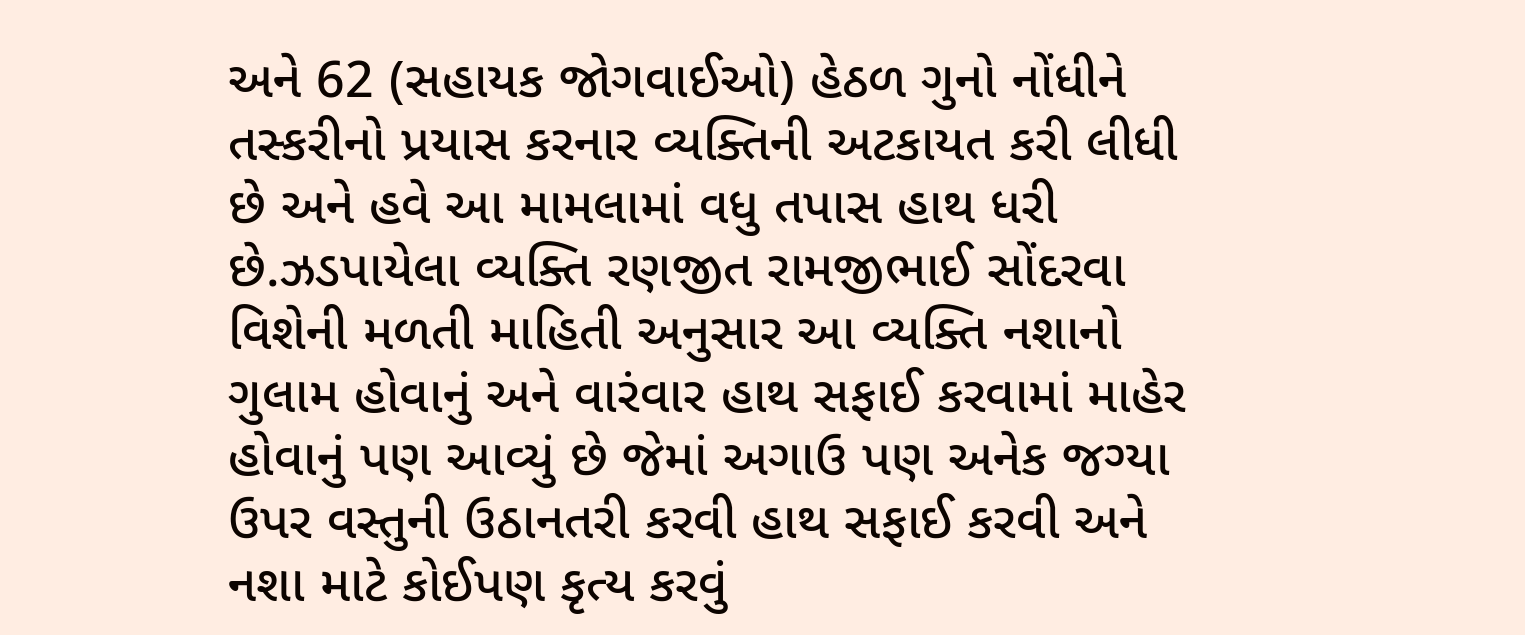અને 62 (સહાયક જોગવાઈઓ) હેઠળ ગુનો નોંધીને તસ્કરીનો પ્રયાસ કરનાર વ્યક્તિની અટકાયત કરી લીધી છે અને હવે આ મામલામાં વધુ તપાસ હાથ ધરી છે.ઝડપાયેલા વ્યક્તિ રણજીત રામજીભાઈ સોંદરવા વિશેની મળતી માહિતી અનુસાર આ વ્યક્તિ નશાનો ગુલામ હોવાનું અને વારંવાર હાથ સફાઈ કરવામાં માહેર હોવાનું પણ આવ્યું છે જેમાં અગાઉ પણ અનેક જગ્યા ઉપર વસ્તુની ઉઠાનતરી કરવી હાથ સફાઈ કરવી અને નશા માટે કોઈપણ કૃત્ય કરવું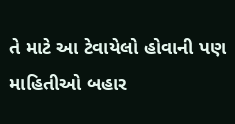તે માટે આ ટેવાયેલો હોવાની પણ માહિતીઓ બહાર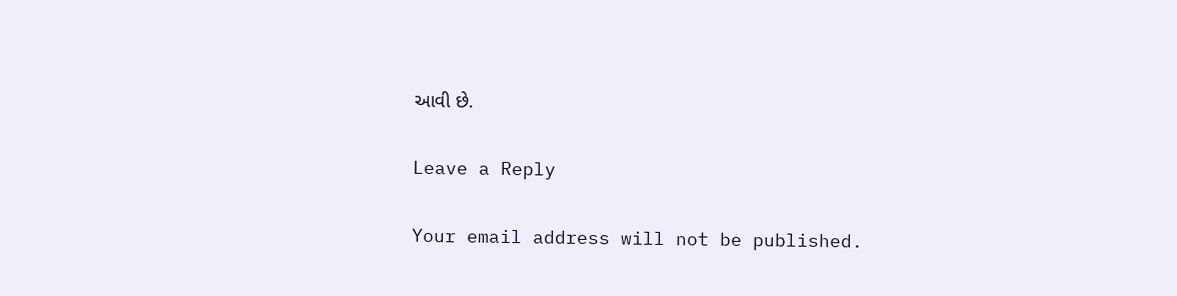આવી છે.

Leave a Reply

Your email address will not be published.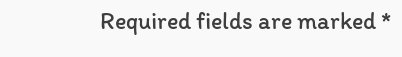Required fields are marked *